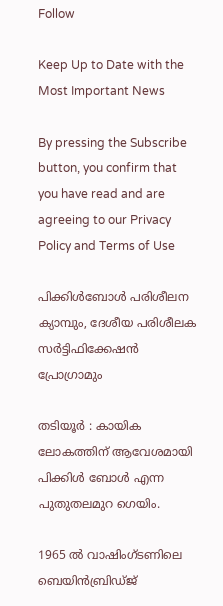Follow

Keep Up to Date with the Most Important News

By pressing the Subscribe button, you confirm that you have read and are agreeing to our Privacy Policy and Terms of Use

പിക്കിൾബോൾ പരിശീലന ക്യാമ്പും, ദേശീയ പരിശീലക സർട്ടിഫിക്കേഷൻ പ്രോഗ്രാമും

തടിയൂർ : കായിക ലോകത്തിന് ആവേശമായി പിക്കിൾ ബോൾ എന്ന പുതുതലമുറ ഗെയിം.

1965 ൽ വാഷിംഗ്ടണിലെ ബെയിൻബ്രിഡ്ജ്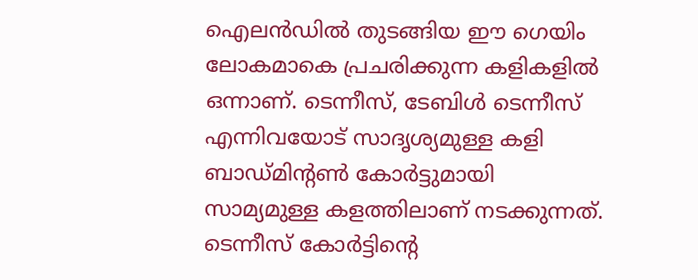ഐലൻഡിൽ തുടങ്ങിയ ഈ ഗെയിം ലോകമാകെ പ്രചരിക്കുന്ന കളികളിൽ ഒന്നാണ്. ടെന്നീസ്, ടേബിൾ ടെന്നീസ് എന്നിവയോട് സാദൃശ്യമുള്ള കളി ബാഡ്മിന്റൺ കോർട്ടുമായി സാമ്യമുള്ള കളത്തിലാണ് നടക്കുന്നത്. ടെന്നീസ് കോർട്ടിന്റെ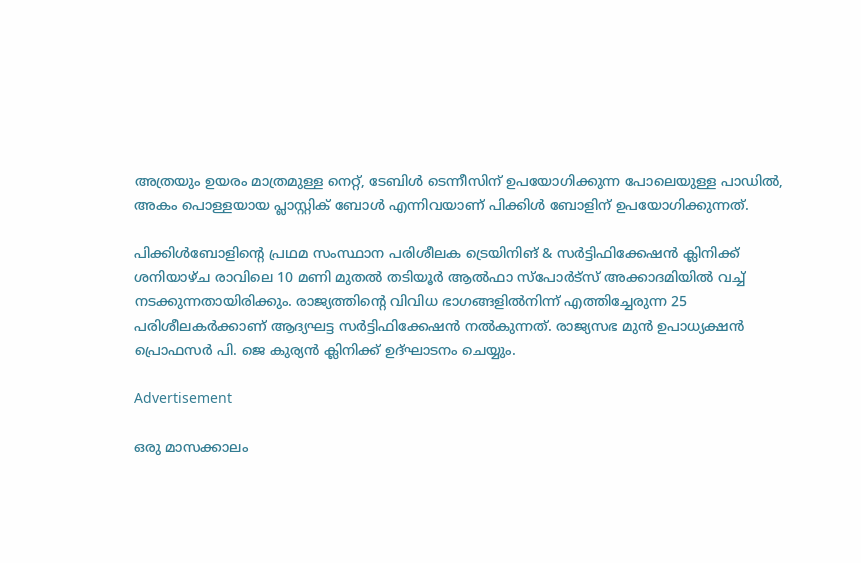അത്രയും ഉയരം മാത്രമുള്ള നെറ്റ്, ടേബിൾ ടെന്നീസിന് ഉപയോഗിക്കുന്ന പോലെയുള്ള പാഡിൽ, അകം പൊള്ളയായ പ്ലാസ്റ്റിക് ബോൾ എന്നിവയാണ് പിക്കിൾ ബോളിന് ഉപയോഗിക്കുന്നത്.

പിക്കിൾബോളിന്റെ പ്രഥമ സംസ്ഥാന പരിശീലക ട്രെയിനിങ് & സർട്ടിഫിക്കേഷൻ ക്ലിനിക്ക് ശനിയാഴ്ച രാവിലെ 10 മണി മുതൽ തടിയൂർ ആൽഫാ സ്പോർട്സ് അക്കാദമിയിൽ വച്ച് നടക്കുന്നതായിരിക്കും. രാജ്യത്തിന്റെ വിവിധ ഭാഗങ്ങളിൽനിന്ന് എത്തിച്ചേരുന്ന 25 പരിശീലകർക്കാണ് ആദ്യഘട്ട സർട്ടിഫിക്കേഷൻ നൽകുന്നത്. രാജ്യസഭ മുൻ ഉപാധ്യക്ഷൻ പ്രൊഫസർ പി. ജെ കുര്യൻ ക്ലിനിക്ക് ഉദ്ഘാടനം ചെയ്യും.

Advertisement

ഒരു മാസക്കാലം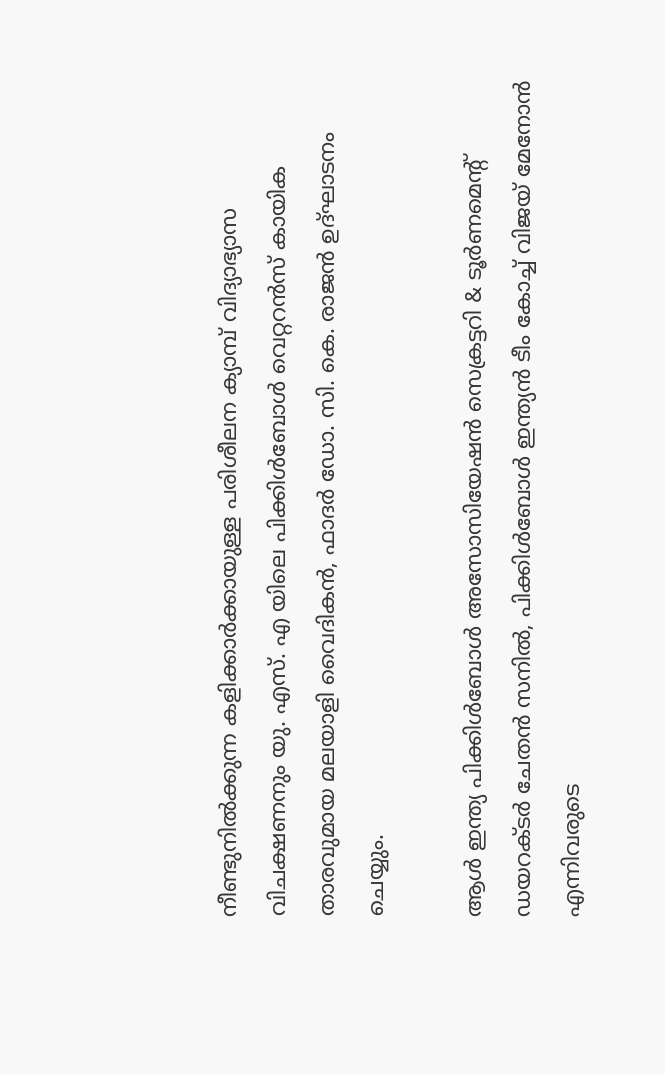നീണ്ടുനിൽക്കുന്ന കളിക്കാർക്കായുള്ള പരിശീലന ക്യാമ്പ് വിദ്യാഭ്യാസ വിചക്ഷണനും യു. എസ്. എ യിലെ പിക്കിൾബോൾ വെറ്ററൻസ് കായിക താരവുമായ മലയാളി വൈദികൻ, ഫാദർ ഡോ. സി. കെ. രാജൻ ഉദ്ഘാടനം ചെയ്യും.

ആൾ ഇന്ത്യ പിക്കിൾബോൾ അസോസിയേഷൻ സെക്രട്ടറി & ടൂർണമെന്റ് ഡയറക്ടർ ചേതൻ സനിൽ, പിക്കിൾബോൾ ഇന്ത്യൻ ടീം കോച്ച് വിജയ് മേനോൻ എന്നിവരുടെ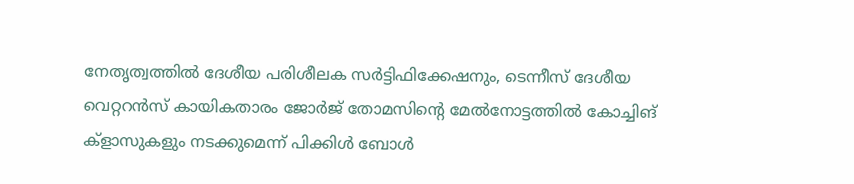നേതൃത്വത്തിൽ ദേശീയ പരിശീലക സർട്ടിഫിക്കേഷനും, ടെന്നീസ് ദേശീയ വെറ്ററൻസ് കായികതാരം ജോർജ് തോമസിന്റെ മേൽനോട്ടത്തിൽ കോച്ചിങ് ക്ളാസുകളും നടക്കുമെന്ന് പിക്കിൾ ബോൾ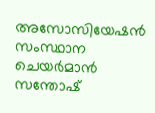അസോസിയേഷൻ സംസ്ഥാന ചെയർമാൻ സന്തോഷ്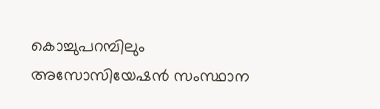കൊച്ചുപറമ്പിലും അസോസിയേഷൻ സംസ്ഥാന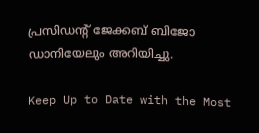പ്രസിഡൻ്റ് ജേക്കബ് ബിജോ ഡാനിയേലും അറിയിച്ചു.

Keep Up to Date with the Most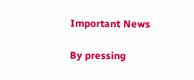Important News

By pressing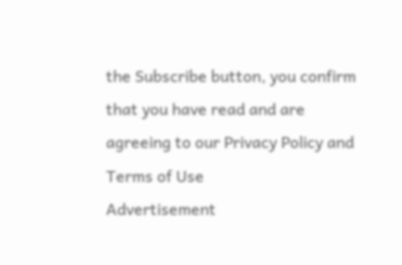the Subscribe button, you confirm that you have read and are agreeing to our Privacy Policy and Terms of Use
Advertisement